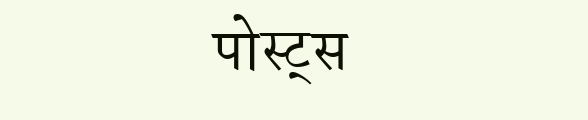पोस्ट्स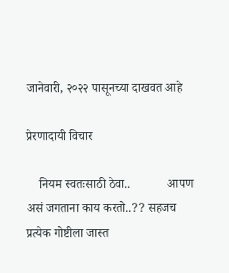जानेवारी, २०२२ पासूनच्या दाखवत आहे

प्रेरणादायी विचार

    नियम स्वतःसाठी ठेवा..            आपण असं जगताना काय करतो..?? सहजच प्रत्येक गोष्टीला जास्त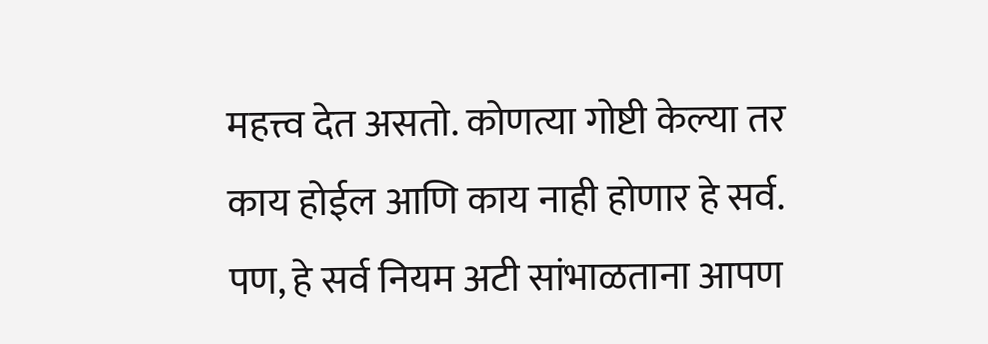महत्त्व देत असतो. कोणत्या गोष्टी केल्या तर काय होईल आणि काय नाही होणार हे सर्व. पण, हे सर्व नियम अटी सांभाळताना आपण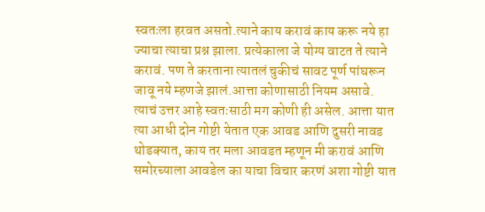स्वतःला हरवत असतो.त्याने काय करावं काय करू नये हा ज्याचा त्याचा प्रश्न झाला. प्रत्येकाला जे योग्य वाटत ते त्याने करावं. पण ते करताना त्यातलं चुकीचं सावट पूर्ण पांघरून जावू नये म्हणजे झालं.आत्ता कोणासाठी नियम असावे. त्याचं उत्तर आहे स्वतःसाठी मग कोणी ही असेल. आत्ता यात त्या आधी दोन गोष्टी येतात एक आवड आणि दुसरी नावड थोडक्यात, काय तर मला आवडत म्हणून मी करावं आणि समोरच्याला आवडेल का याचा विचार करणं अशा गोष्टी यात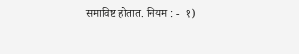समाविष्ट होतात. नियम : -  १)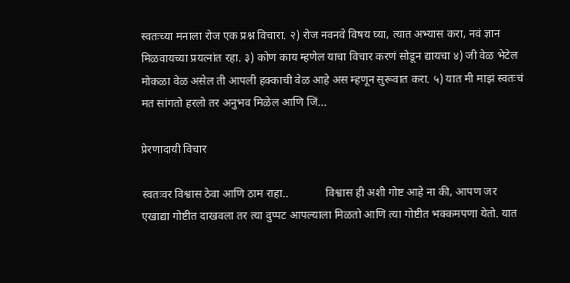स्वतःच्या मनाला रोज एक प्रश्न विचारा. २) रोज नवनवे विषय घ्या, त्यात अभ्यास करा, नवं ज्ञान मिळवायच्या प्रयत्नांत रहा. ३) कोण काय म्हणेल याचा विचार करणं सोडून द्यायचा ४) जी वेळ भेटेल मोकळा वेळ असेल ती आपली हक्काची वेळ आहे अस म्हणून सुरूवात करा. ५) यात मी माझं स्वतःचं मत सांगतो हरलो तर अनुभव मिळेल आणि जिं...

प्रेरणादायी विचार

स्वतःवर विश्वास ठेवा आणि ठाम राहा..             विश्वास ही अशी गोष्ट आहे ना की, आपण जर एखाद्या गोष्टीत दाखवला तर त्या दुप्पट आपल्याला मिळतो आणि त्या गोष्टीत भक्कमपणा येतो. यात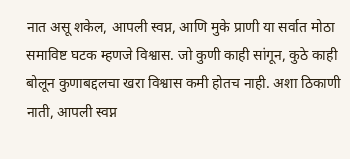नात असू शकेल, आपली स्वप्न, आणि मुके प्राणी या सर्वात मोठा समाविष्ट घटक म्हणजे विश्वास. जो कुणी काही सांगून, कुठे काही बोलून कुणाबद्दलचा खरा विश्वास कमी होतच नाही. अशा ठिकाणी नाती, आपली स्वप्न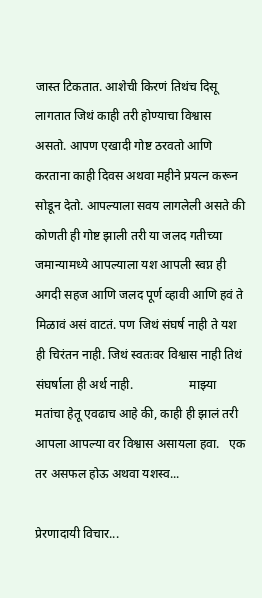जास्त टिकतात. आशेची किरणं तिथंच दिसू लागतात जिथं काही तरी होण्याचा विश्वास असतो. आपण एखादी गोष्ट ठरवतो आणि करताना काही दिवस अथवा महीने प्रयत्न करून सोडून देतो. आपल्याला सवय लागलेली असते की कोणती ही गोष्ट झाली तरी या जलद गतीच्या जमान्यामध्ये आपल्याला यश आपली स्वप्न ही अगदी सहज आणि जलद पूर्ण व्हावी आणि हवं ते मिळावं असं वाटतं. पण जिथं संघर्ष नाही ते यश ही चिरंतन नाही. जिथं स्वतःवर विश्वास नाही तिथं संघर्षाला ही अर्थ नाही.                  माझ्या मतांचा हेतू एवढाच आहे की, काही ही झालं तरी आपला आपल्या वर विश्वास असायला हवा.   एक तर असफल होऊ अथवा यशस्व...

प्रेरणादायी विचार...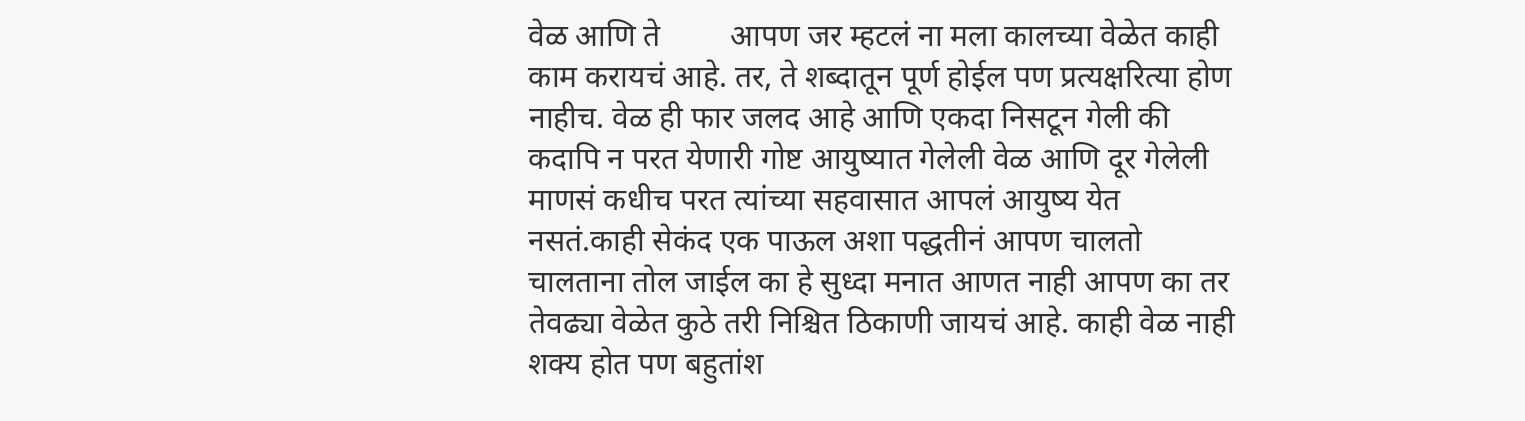वेळ आणि ते         आपण जर म्हटलं ना मला कालच्या वेळेत काही काम करायचं आहे. तर, ते शब्दातून पूर्ण होईल पण प्रत्यक्षरित्या होण नाहीच. वेळ ही फार जलद आहे आणि एकदा निसटून गेली की कदापि न परत येणारी गोष्ट आयुष्यात गेलेली वेळ आणि दूर गेलेली माणसं कधीच परत त्यांच्या सहवासात आपलं आयुष्य येत नसतं.काही सेकंद एक पाऊल अशा पद्धतीनं आपण चालतो चालताना तोल जाईल का हे सुध्दा मनात आणत नाही आपण का तर तेवढ्या वेळेत कुठे तरी निश्चित ठिकाणी जायचं आहे. काही वेळ नाही शक्य होत पण बहुतांश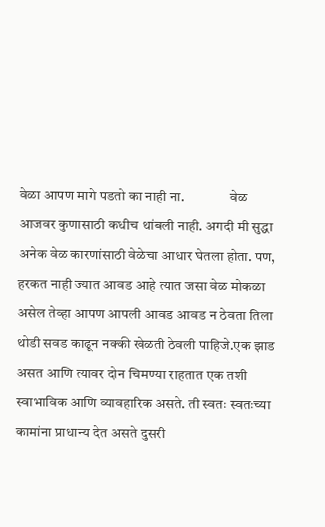वेळा आपण मागे पडतो का नाही ना.                वेळ आजवर कुणासाठी कधीच थांबली नाही. अगदी मी सुद्धा अनेक वेळ कारणांसाठी वेळेचा आधार घेतला होता. पण, हरकत नाही ज्यात आवड आहे त्यात जसा वेळ मोकळा असेल तेव्हा आपण आपली आवड आवड न ठेवता तिला थोडी सवड काढून नक्की खेळती ठेवली पाहिजे.एक झाड असत आणि त्यावर दोन चिमण्या राहतात एक तशी स्वाभाविक आणि व्यावहारिक असते. ती स्वतः स्वतःच्या कामांना प्राधान्य देत असते दुसरी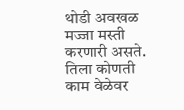थोडी अवखळ मज्जा मस्ती करणारी असते. तिला कोणती काम वेळेवर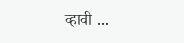व्हावी ...